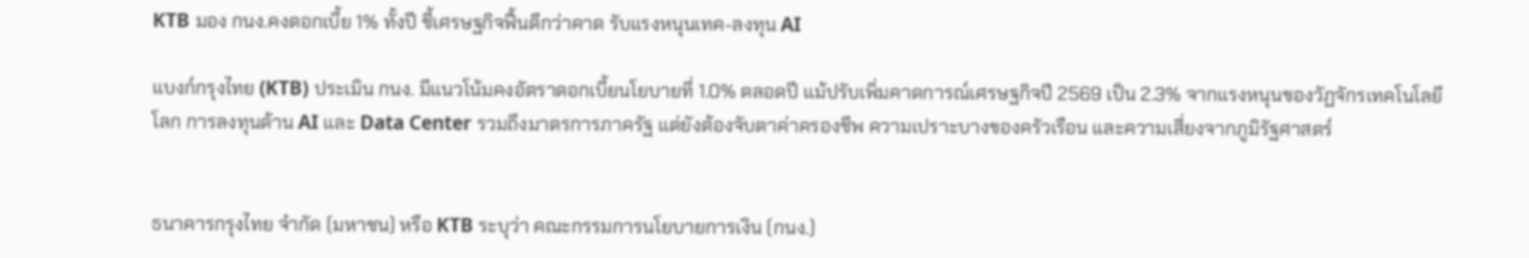KTB มอง กนง.คงดอกเบี้ย 1% ทั้งปี ชี้เศรษฐกิจฟื้นดีกว่าคาด รับแรงหนุนเทค-ลงทุน AI

แบงก์กรุงไทย (KTB) ประเมิน กนง. มีแนวโน้มคงอัตราดอกเบี้ยนโยบายที่ 1.0% ตลอดปี แม้ปรับเพิ่มคาดการณ์เศรษฐกิจปี 2569 เป็น 2.3% จากแรงหนุนของวัฏจักรเทคโนโลยีโลก การลงทุนด้าน AI และ Data Center รวมถึงมาตรการภาครัฐ แต่ยังต้องจับตาค่าครองชีพ ความเปราะบางของครัวเรือน และความเสี่ยงจากภูมิรัฐศาสตร์


ธนาคารกรุงไทย จำกัด (มหาชน) หรือ KTB ระบุว่า คณะกรรมการนโยบายการเงิน (กนง.)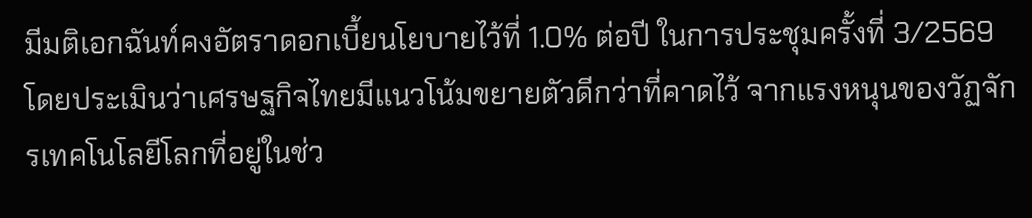มีมติเอกฉันท์คงอัตราดอกเบี้ยนโยบายไว้ที่ 1.0% ต่อปี ในการประชุมครั้งที่ 3/2569 โดยประเมินว่าเศรษฐกิจไทยมีแนวโน้มขยายตัวดีกว่าที่คาดไว้ จากแรงหนุนของวัฏจักรเทคโนโลยีโลกที่อยู่ในช่ว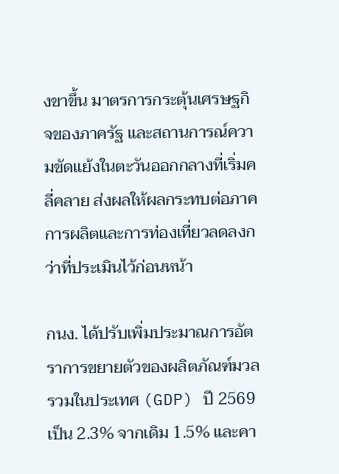งขาขึ้น มาตรการกระตุ้นเศรษฐกิจของภาครัฐ และสถานการณ์ความขัดแย้งในตะวันออกกลางที่เริ่มคลี่คลาย ส่งผลให้ผลกระทบต่อภาคการผลิตและการท่องเที่ยวลดลงกว่าที่ประเมินไว้ก่อนหน้า

กนง. ได้ปรับเพิ่มประมาณการอัตราการขยายตัวของผลิตภัณฑ์มวลรวมในประเทศ (GDP) ปี 2569 เป็น 2.3% จากเดิม 1.5% และคา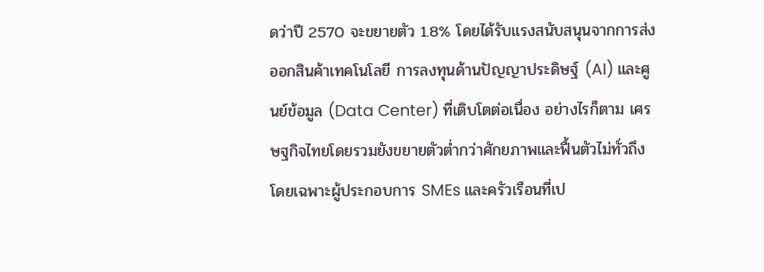ดว่าปี 2570 จะขยายตัว 1.8% โดยได้รับแรงสนับสนุนจากการส่งออกสินค้าเทคโนโลยี การลงทุนด้านปัญญาประดิษฐ์ (AI) และศูนย์ข้อมูล (Data Center) ที่เติบโตต่อเนื่อง อย่างไรก็ตาม เศรษฐกิจไทยโดยรวมยังขยายตัวต่ำกว่าศักยภาพและฟื้นตัวไม่ทั่วถึง โดยเฉพาะผู้ประกอบการ SMEs และครัวเรือนที่เป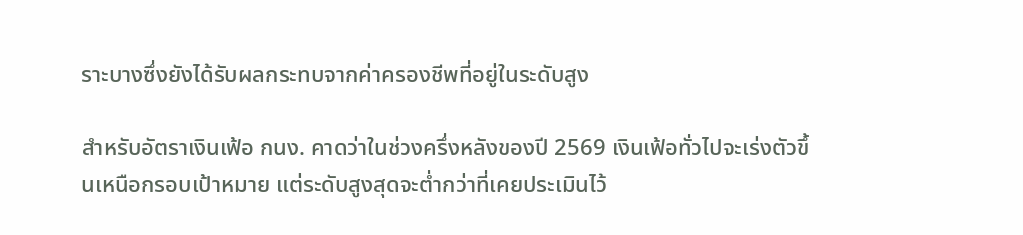ราะบางซึ่งยังได้รับผลกระทบจากค่าครองชีพที่อยู่ในระดับสูง

สำหรับอัตราเงินเฟ้อ กนง. คาดว่าในช่วงครึ่งหลังของปี 2569 เงินเฟ้อทั่วไปจะเร่งตัวขึ้นเหนือกรอบเป้าหมาย แต่ระดับสูงสุดจะต่ำกว่าที่เคยประเมินไว้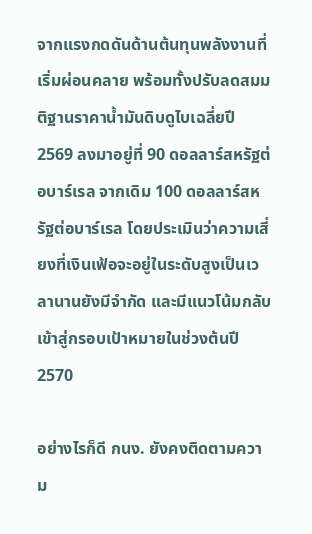จากแรงกดดันด้านต้นทุนพลังงานที่เริ่มผ่อนคลาย พร้อมทั้งปรับลดสมมติฐานราคาน้ำมันดิบดูไบเฉลี่ยปี 2569 ลงมาอยู่ที่ 90 ดอลลาร์สหรัฐต่อบาร์เรล จากเดิม 100 ดอลลาร์สหรัฐต่อบาร์เรล โดยประเมินว่าความเสี่ยงที่เงินเฟ้อจะอยู่ในระดับสูงเป็นเวลานานยังมีจำกัด และมีแนวโน้มกลับเข้าสู่กรอบเป้าหมายในช่วงต้นปี 2570

อย่างไรก็ดี กนง. ยังคงติดตามความ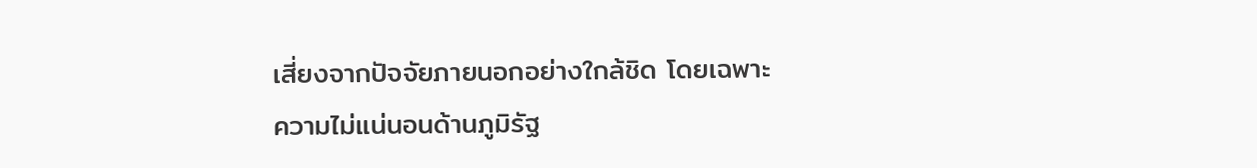เสี่ยงจากปัจจัยภายนอกอย่างใกล้ชิด โดยเฉพาะความไม่แน่นอนด้านภูมิรัฐ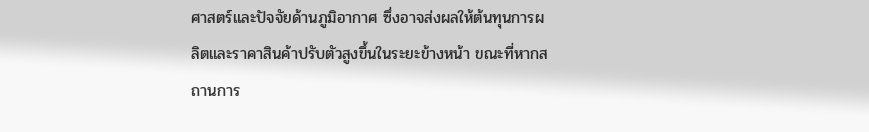ศาสตร์และปัจจัยด้านภูมิอากาศ ซึ่งอาจส่งผลให้ต้นทุนการผลิตและราคาสินค้าปรับตัวสูงขึ้นในระยะข้างหน้า ขณะที่หากสถานการ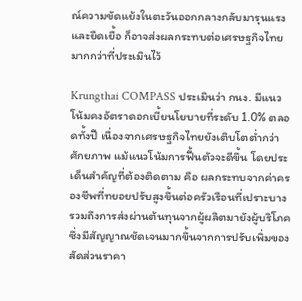ณ์ความขัดแย้งในตะวันออกกลางกลับมารุนแรงและยืดเยื้อ ก็อาจส่งผลกระทบต่อเศรษฐกิจไทยมากกว่าที่ประเมินไว้

Krungthai COMPASS ประเมินว่า กนง. มีแนวโน้มคงอัตราดอกเบี้ยนโยบายที่ระดับ 1.0% ตลอดทั้งปี เนื่องจากเศรษฐกิจไทยยังเติบโตต่ำกว่าศักยภาพ แม้แนวโน้มการฟื้นตัวจะดีขึ้น โดยประเด็นสำคัญที่ต้องติดตาม คือ ผลกระทบจากค่าครองชีพที่ทยอยปรับสูงขึ้นต่อครัวเรือนที่เปราะบาง รวมถึงการส่งผ่านต้นทุนจากผู้ผลิตมายังผู้บริโภค ซึ่งมีสัญญาณชัดเจนมากขึ้นจากการปรับเพิ่มของสัดส่วนราคา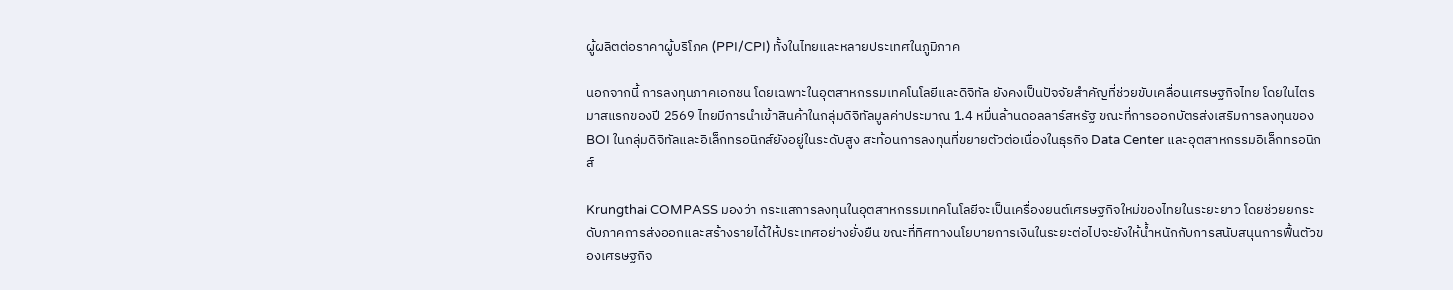ผู้ผลิตต่อราคาผู้บริโภค (PPI/CPI) ทั้งในไทยและหลายประเทศในภูมิภาค

นอกจากนี้ การลงทุนภาคเอกชน โดยเฉพาะในอุตสาหกรรมเทคโนโลยีและดิจิทัล ยังคงเป็นปัจจัยสำคัญที่ช่วยขับเคลื่อนเศรษฐกิจไทย โดยในไตรมาสแรกของปี 2569 ไทยมีการนำเข้าสินค้าในกลุ่มดิจิทัลมูลค่าประมาณ 1.4 หมื่นล้านดอลลาร์สหรัฐ ขณะที่การออกบัตรส่งเสริมการลงทุนของ BOI ในกลุ่มดิจิทัลและอิเล็กทรอนิกส์ยังอยู่ในระดับสูง สะท้อนการลงทุนที่ขยายตัวต่อเนื่องในธุรกิจ Data Center และอุตสาหกรรมอิเล็กทรอนิกส์

Krungthai COMPASS มองว่า กระแสการลงทุนในอุตสาหกรรมเทคโนโลยีจะเป็นเครื่องยนต์เศรษฐกิจใหม่ของไทยในระยะยาว โดยช่วยยกระดับภาคการส่งออกและสร้างรายได้ให้ประเทศอย่างยั่งยืน ขณะที่ทิศทางนโยบายการเงินในระยะต่อไปจะยังให้น้ำหนักกับการสนับสนุนการฟื้นตัวของเศรษฐกิจ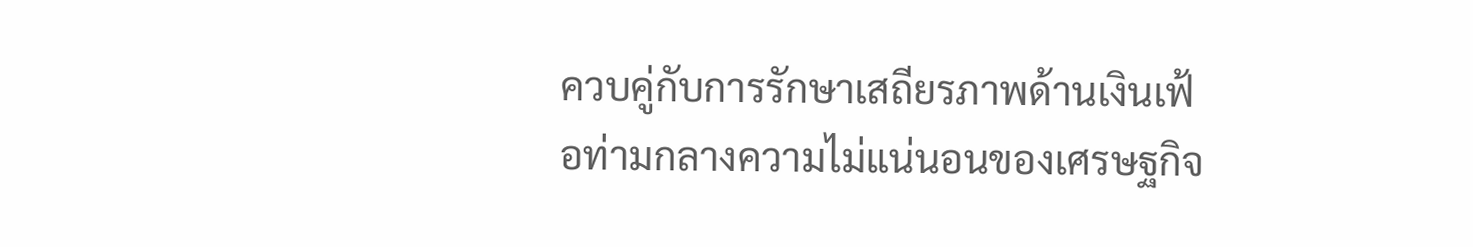ควบคู่กับการรักษาเสถียรภาพด้านเงินเฟ้อท่ามกลางความไม่แน่นอนของเศรษฐกิจ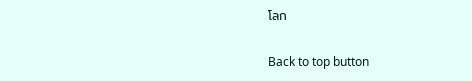โลก

Back to top button